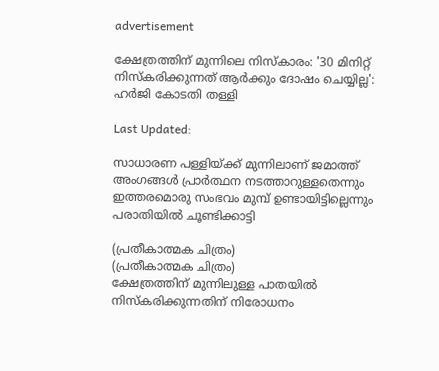advertisement

ക്ഷേത്രത്തിന് മുന്നിലെ നിസ്‌കാരം: '30 മിനിറ്റ് നിസ്‌കരിക്കുന്നത് ആര്‍ക്കും ദോഷം ചെയ്യില്ല': ഹർജി കോടതി തള്ളി

Last Updated:

സാധാരണ പള്ളിയ്ക്ക് മുന്നിലാണ് ജമാത്ത് അംഗങ്ങള്‍ പ്രാര്‍ത്ഥന നടത്താറുള്ളതെന്നും ഇത്തരമൊരു സംഭവം മുമ്പ് ഉണ്ടായിട്ടില്ലെന്നും പരാതിയില്‍ ചൂണ്ടിക്കാട്ടി

(പ്രതീകാത്മക ചിത്രം)
(പ്രതീകാത്മക ചിത്രം)
ക്ഷേത്രത്തിന് മുന്നിലുള്ള പാതയില്‍ നിസ്‌കരിക്കുന്നതിന് നിരോധനം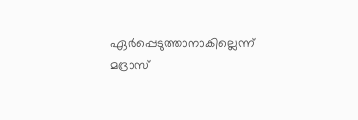ഏര്‍പ്പെടുത്താനാകില്ലെന്ന് മദ്രാസ്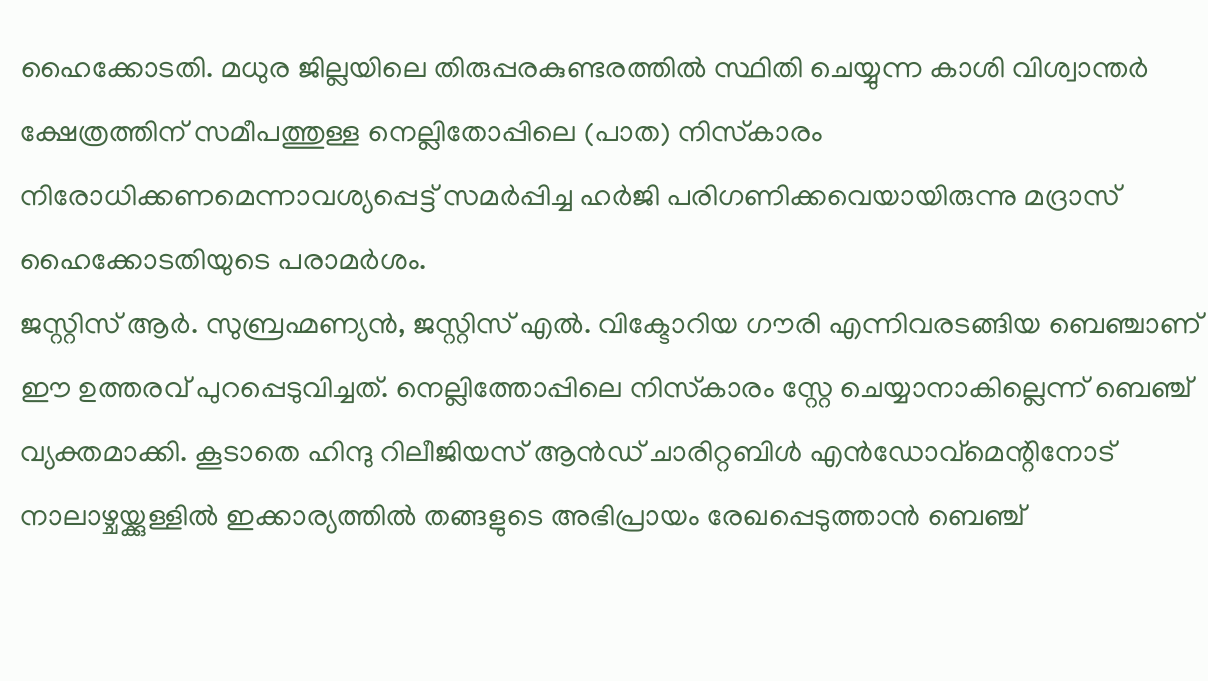ഹൈക്കോടതി. മധുര ജില്ലയിലെ തിരുപ്പരകുണ്ടരത്തില്‍ സ്ഥിതി ചെയ്യുന്ന കാശി വിശ്വാന്തര്‍ ക്ഷേത്രത്തിന് സമീപത്തുള്ള നെല്ലിതോപ്പിലെ (പാത) നിസ്‌കാരം നിരോധിക്കണമെന്നാവശ്യപ്പെട്ട് സമര്‍പ്പിച്ച ഹര്‍ജി പരിഗണിക്കവെയായിരുന്നു മദ്രാസ് ഹൈക്കോടതിയുടെ പരാമര്‍ശം.
ജസ്റ്റിസ് ആര്‍. സുബ്രഹ്മണ്യന്‍, ജസ്റ്റിസ് എല്‍. വിക്ടോറിയ ഗൗരി എന്നിവരടങ്ങിയ ബെഞ്ചാണ് ഈ ഉത്തരവ് പുറപ്പെടുവിച്ചത്. നെല്ലിത്തോപ്പിലെ നിസ്‌കാരം സ്റ്റേ ചെയ്യാനാകില്ലെന്ന് ബെഞ്ച് വ്യക്തമാക്കി. കൂടാതെ ഹിന്ദു റിലീജിയസ് ആന്‍ഡ് ചാരിറ്റബിള്‍ എന്‍ഡോവ്‌മെന്റിനോട് നാലാഴ്ചയ്ക്കുള്ളില്‍ ഇക്കാര്യത്തിൽ തങ്ങളുടെ അഭിപ്രായം രേഖപ്പെടുത്താന്‍ ബെഞ്ച്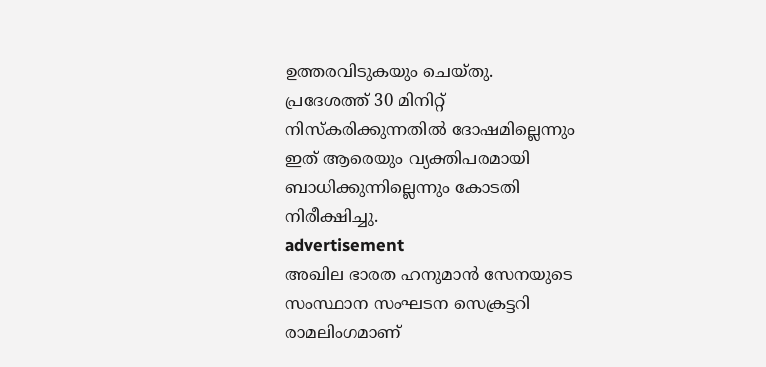ഉത്തരവിടുകയും ചെയ്തു.
പ്രദേശത്ത് 30 മിനിറ്റ് നിസ്‌കരിക്കുന്നതില്‍ ദോഷമില്ലെന്നും ഇത് ആരെയും വ്യക്തിപരമായി ബാധിക്കുന്നില്ലെന്നും കോടതി നിരീക്ഷിച്ചു.
advertisement
അഖില ഭാരത ഹനുമാന്‍ സേനയുടെ സംസ്ഥാന സംഘടന സെക്രട്ടറി രാമലിംഗമാണ്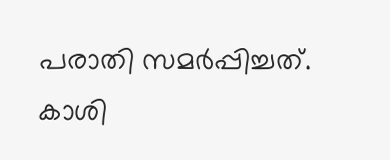പരാതി സമര്‍പ്പിച്ചത്. കാശി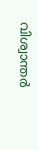വിശ്വാന്തര്‍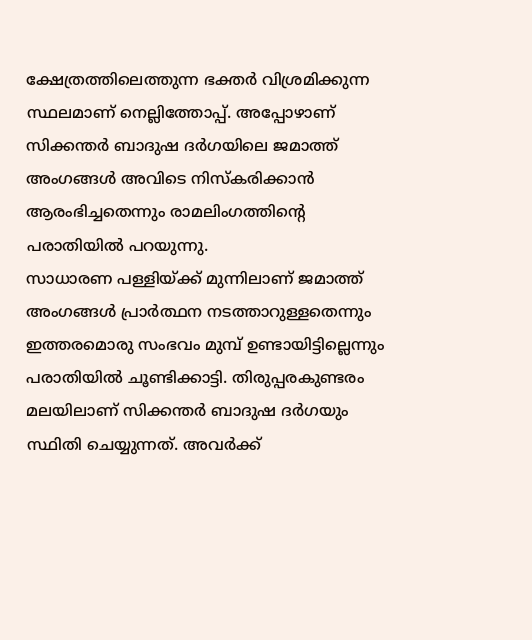ക്ഷേത്രത്തിലെത്തുന്ന ഭക്തര്‍ വിശ്രമിക്കുന്ന സ്ഥലമാണ് നെല്ലിത്തോപ്പ്. അപ്പോഴാണ് സിക്കന്തര്‍ ബാദുഷ ദര്‍ഗയിലെ ജമാത്ത് അംഗങ്ങള്‍ അവിടെ നിസ്‌കരിക്കാന്‍ ആരംഭിച്ചതെന്നും രാമലിംഗത്തിന്റെ പരാതിയില്‍ പറയുന്നു.
സാധാരണ പള്ളിയ്ക്ക് മുന്നിലാണ് ജമാത്ത് അംഗങ്ങള്‍ പ്രാര്‍ത്ഥന നടത്താറുള്ളതെന്നും ഇത്തരമൊരു സംഭവം മുമ്പ് ഉണ്ടായിട്ടില്ലെന്നും പരാതിയില്‍ ചൂണ്ടിക്കാട്ടി. തിരുപ്പരകുണ്ടരം മലയിലാണ് സിക്കന്തര്‍ ബാദുഷ ദര്‍ഗയും സ്ഥിതി ചെയ്യുന്നത്. അവര്‍ക്ക്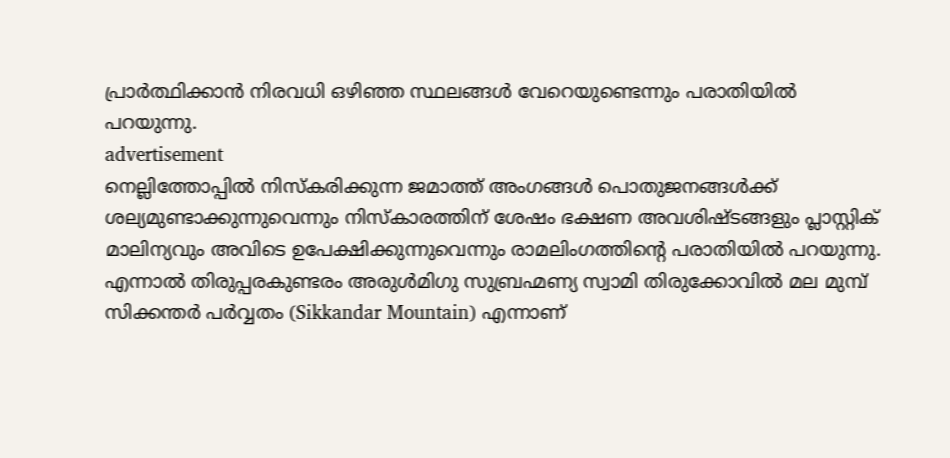പ്രാര്‍ത്ഥിക്കാന്‍ നിരവധി ഒഴിഞ്ഞ സ്ഥലങ്ങള്‍ വേറെയുണ്ടെന്നും പരാതിയില്‍ പറയുന്നു.
advertisement
നെല്ലിത്തോപ്പില്‍ നിസ്‌കരിക്കുന്ന ജമാത്ത് അംഗങ്ങള്‍ പൊതുജനങ്ങള്‍ക്ക് ശല്യമുണ്ടാക്കുന്നുവെന്നും നിസ്‌കാരത്തിന് ശേഷം ഭക്ഷണ അവശിഷ്ടങ്ങളും പ്ലാസ്റ്റിക് മാലിന്യവും അവിടെ ഉപേക്ഷിക്കുന്നുവെന്നും രാമലിംഗത്തിന്റെ പരാതിയില്‍ പറയുന്നു.
എന്നാൽ തിരുപ്പരകുണ്ടരം അരുള്‍മിഗു സുബ്രഹ്മണ്യ സ്വാമി തിരുക്കോവില്‍ മല മുമ്പ് സിക്കന്തര്‍ പര്‍വ്വതം (Sikkandar Mountain) എന്നാണ്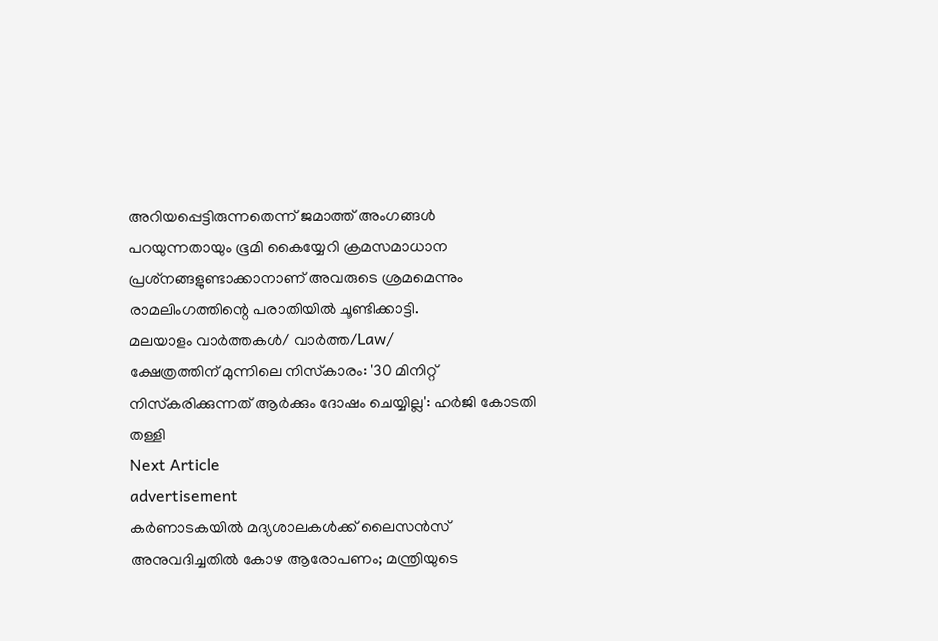അറിയപ്പെട്ടിരുന്നതെന്ന് ജമാത്ത് അംഗങ്ങള്‍ പറയുന്നതായും ഭൂമി കൈയ്യേറി ക്രമസമാധാന പ്രശ്‌നങ്ങളുണ്ടാക്കാനാണ് അവരുടെ ശ്രമമെന്നും രാമലിംഗത്തിന്റെ പരാതിയില്‍ ചൂണ്ടിക്കാട്ടി.
മലയാളം വാർത്തകൾ/ വാർത്ത/Law/
ക്ഷേത്രത്തിന് മുന്നിലെ നിസ്‌കാരം: '30 മിനിറ്റ് നിസ്‌കരിക്കുന്നത് ആര്‍ക്കും ദോഷം ചെയ്യില്ല': ഹർജി കോടതി തള്ളി
Next Article
advertisement
കർണാടകയിൽ‌ മദ്യശാലകൾക്ക് ലൈസൻസ് അനുവദിച്ചതിൽ കോഴ ആരോപണം; മന്ത്രിയുടെ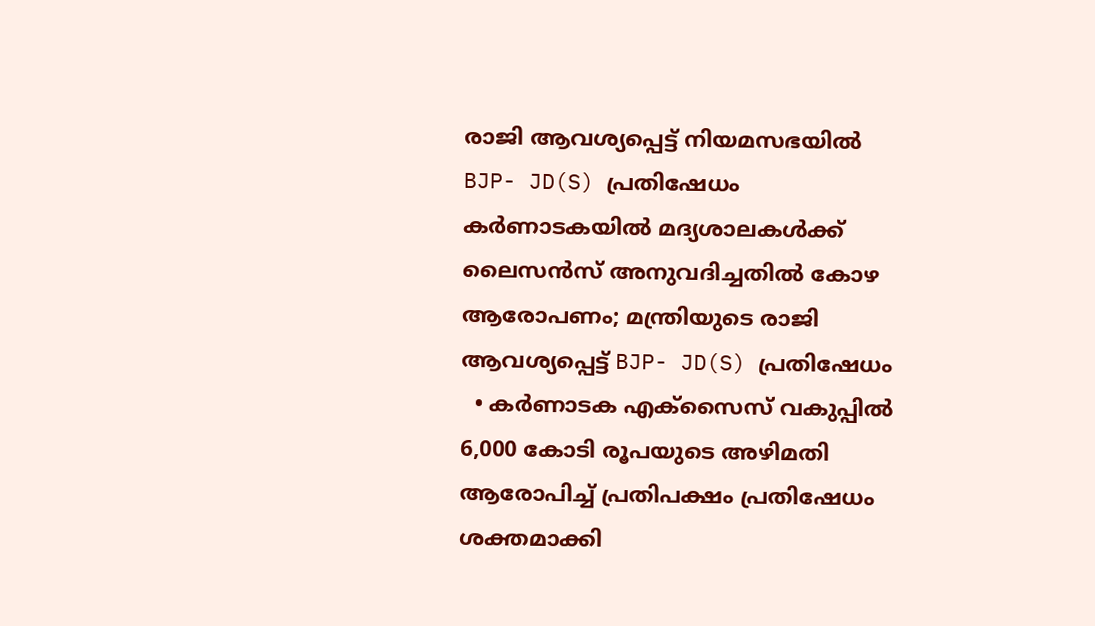രാജി ആവശ്യപ്പെട്ട് നിയമസഭയിൽ‌ BJP- JD(S) പ്രതിഷേധം
കർണാടകയിൽ‌ മദ്യശാലകൾക്ക് ലൈസൻസ് അനുവദിച്ചതിൽ കോഴ ആരോപണം; മന്ത്രിയുടെ രാജി ആവശ്യപ്പെട്ട് BJP- JD(S) പ്രതിഷേധം
  • കർണാടക എക്സൈസ് വകുപ്പിൽ 6,000 കോടി രൂപയുടെ അഴിമതി ആരോപിച്ച് പ്രതിപക്ഷം പ്രതിഷേധം ശക്തമാക്കി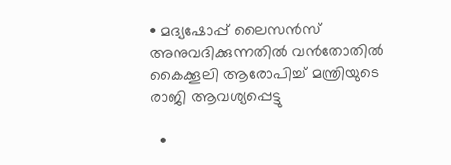• മദ്യഷോപ്പ് ലൈസൻസ് അനുവദിക്കുന്നതിൽ വൻതോതിൽ കൈക്കൂലി ആരോപിച്ച് മന്ത്രിയുടെ രാജി ആവശ്യപ്പെട്ടു

  •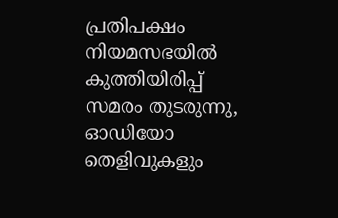പ്രതിപക്ഷം നിയമസഭയിൽ കുത്തിയിരിപ്പ് സമരം തുടരുന്നു, ഓഡിയോ തെളിവുകളും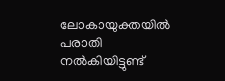ലോകായുക്തയിൽ പരാതി നൽകിയിട്ടുണ്ട്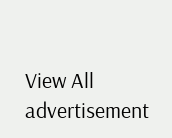View All
advertisement